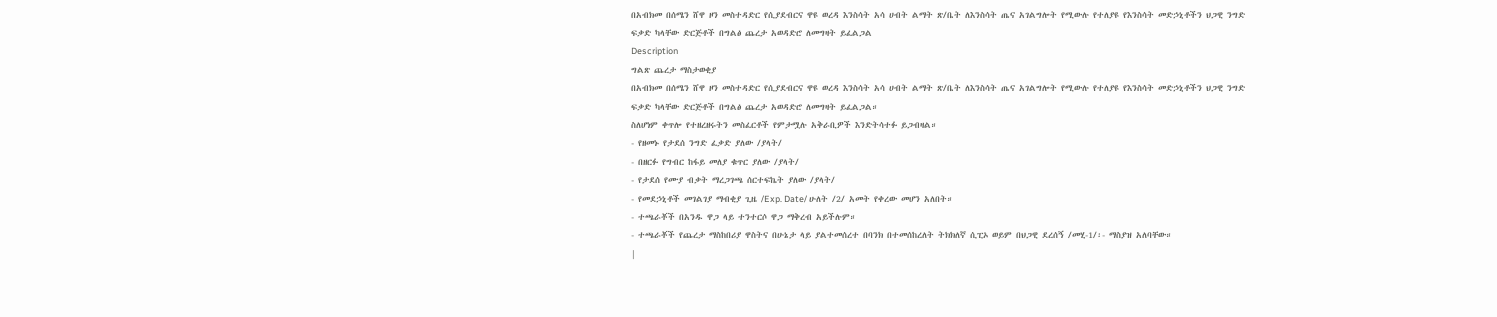በአብክመ በሰሜን ሸዋ ዞን መስተዳድር የሲያደብርና ዋዩ ወረዳ እንስሳት አሳ ሀብት ልማት ጽ/ቤት ለእንስሳት ጤና አገልግሎት የሚውሉ የተለያዩ የእንስሳት መድኃኒቶችን ህጋዊ ንግድ ፍቃድ ካላቸው ድርጅቶች በግልፅ ጨረታ አወዳድሮ ለመግዛት ይፈልጋል
Description
ግልጽ ጨረታ ማስታወቂያ
በአብክመ በሰሜን ሸዋ ዞን መስተዳድር የሲያደብርና ዋዩ ወረዳ እንስሳት አሳ ሀብት ልማት ጽ/ቤት ለእንስሳት ጤና አገልግሎት የሚውሉ የተለያዩ የእንስሳት መድኃኒቶችን ህጋዊ ንግድ ፍቃድ ካላቸው ድርጅቶች በግልፅ ጨረታ አወዳድሮ ለመግዛት ይፈልጋል።
ስለሆነም ቀጥሎ የተዘረዘሩትን መስፈርቶች የምታሟሉ አቅራቢዎች እንድትሳተፉ ይጋብዛል።
- የዘመኑ የታደሰ ንግድ ፈቃድ ያለው /ያላት/
- በዘርፉ የግብር ከፋይ መለያ ቁጥር ያለው /ያላት/
- የታደሰ የሙያ ብቃት ማረጋገጫ ሰርተፍኬት ያለው /ያላት/
- የመደኃኒቶች መገልገያ ማብቂያ ጊዜ /Exp. Date/ ሁለት /2/ አመት የቀረው መሆን አለበት።
- ተጫራቾች በአንዱ ዋጋ ላይ ተንተርሶ ዋጋ ማቅረብ አይችሉም።
- ተጫራቾች የጨረታ ማስከበሪያ ዋስትና በሁኔታ ላይ ያልተመሰረተ በባንክ በተመሰከረለት ትክክለኛ ሲፒኦ ወይም በህጋዊ ደረሰኝ /መሂ-1/፡- ማስያዝ አለባቸው።
|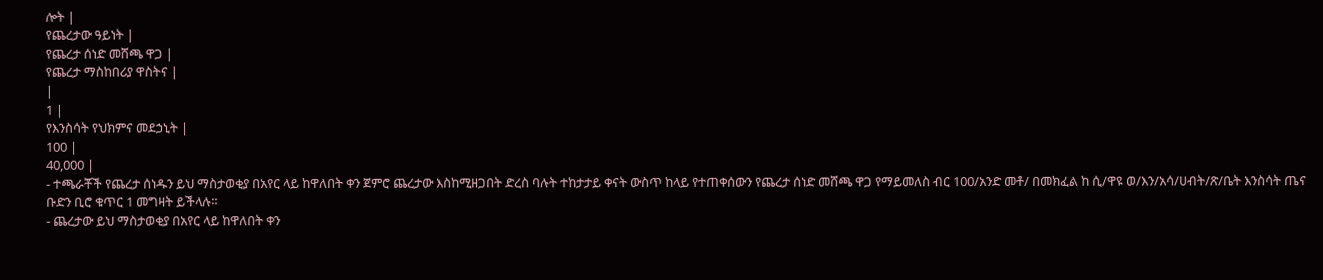ሎት |
የጨረታው ዓይነት |
የጨረታ ሰነድ መሸጫ ዋጋ |
የጨረታ ማስከበሪያ ዋስትና |
|
1 |
የእንስሳት የህክምና መደኃኒት |
100 |
40,000 |
- ተጫራቾች የጨረታ ሰነዱን ይህ ማስታወቂያ በአየር ላይ ከዋለበት ቀን ጀምሮ ጨረታው እስከሚዘጋበት ድረስ ባሉት ተከታታይ ቀናት ውስጥ ከላይ የተጠቀሰውን የጨረታ ሰነድ መሸጫ ዋጋ የማይመለስ ብር 100/አንድ መቶ/ በመክፈል ከ ሲ/ዋዩ ወ/እን/አሳ/ሀብት/ጽ/ቤት እንስሳት ጤና ቡድን ቢሮ ቁጥር 1 መግዛት ይችላሉ።
- ጨረታው ይህ ማስታወቂያ በአየር ላይ ከዋለበት ቀን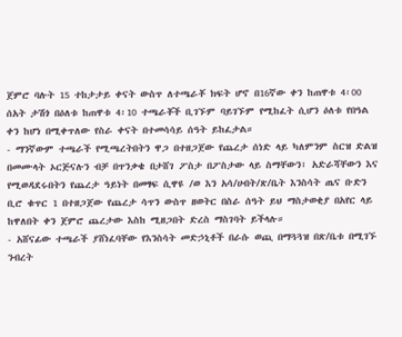ጀምሮ ባሉት 15 ተከታታይ ቀናት ውስጥ ለተጫራቾ ክፍት ሆኖ በ16ኛው ቀን ከጠዋቱ 4፡00 ሰአት ታሽጎ በዕለቱ ከጠዋቱ 4፡10 ተጫራቾች ቢገኙም ባይገኙም የሚከፈት ሲሆን ዕለቱ የበዓል ቀን ከሆነ በሚቀጥለው የስራ ቀናት በተመሳሳይ ሰዓት ይከፈታል።
- ማንኛውም ተጫራች የሚጫረትበትን ዋጋ በተዘጋጀው የጨረታ ሰነድ ላይ ካለምንም ስርዝ ድልዝ በመሙላት ኦርጅናሉን ብቻ በጥንቃቄ በታሸገ ፖስታ በፖስታው ላይ ስማቸውን፣ አድራሻቸውን እና የሚወዳደሩበትን የጨረታ ዓይነት በመፃፍ ሲዋዩ /ወ እን አሳ/ሀብት/ጽ/ቤት እንስሳት ጤና ቡድን ቢሮ ቁጥር 1 በተዘጋጀው የጨረታ ሳጥን ውስጥ ዘወትር በስራ ሰዓት ይህ ማስታወቂያ በአየር ላይ ከዋለበት ቀን ጀምሮ ጨረታው እስከ ሚዘጋበት ድረስ ማስገባት ይችላሉ።
- አሸናፊው ተጫራች ያሸነፈባቸው የእንስሳት መድኃኒቶች በራሱ ወጪ በማጓጓዝ በጽ/ቤቱ በሚገኙ ንብረት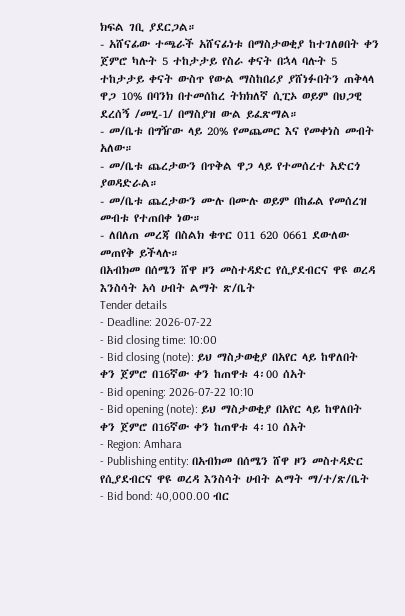ክፍል ገቢ ያደርጋል።
- አሸናፊው ተጫራች አሸናፊነቱ በማስታወቂያ ከተገለፀበት ቀን ጀምሮ ካሉት 5 ተከታታይ የስራ ቀናት በኋላ ባሉት 5 ተከታታይ ቀናት ውስጥ የውል ማስከበሪያ ያሸነፉበትን ጠቅላላ ዋጋ 10% በባንክ በተመሰከረ ትክክለኛ ሲፒኦ ወይም በህጋዊ ደረሰኝ /መሂ-1/ በማስያዝ ውል ይፈጽማል።
- መ/ቤቱ በግዥው ላይ 20% የመጨመር እና የመቀነስ መብት አለው።
- መ/ቤቱ ጨረታውን በጥቅል ዋጋ ላይ የተመሰረተ አድርጎ ያወዳድራል።
- መ/ቤቱ ጨረታውን ሙሉ በሙሉ ወይም በከፊል የመሰረዝ መብቱ የተጠበቀ ነው።
- ለበለጠ መረጃ በስልክ ቁጥር 011 620 0661 ደውለው መጠየቅ ይችላሉ።
በአብክመ በሰሜን ሸዋ ዞን መስተዳድር የሲያደብርና ዋዩ ወረዳ እንስሳት አሳ ሀብት ልማት ጽ/ቤት
Tender details
- Deadline: 2026-07-22
- Bid closing time: 10:00
- Bid closing (note): ይህ ማስታወቂያ በአየር ላይ ከዋለበት ቀን ጀምሮ በ16ኛው ቀን ከጠዋቱ 4፡00 ሰአት
- Bid opening: 2026-07-22 10:10
- Bid opening (note): ይህ ማስታወቂያ በአየር ላይ ከዋለበት ቀን ጀምሮ በ16ኛው ቀን ከጠዋቱ 4፡10 ሰአት
- Region: Amhara
- Publishing entity: በአብክመ በሰሜን ሸዋ ዞን መስተዳድር የሲያደብርና ዋዩ ወረዳ እንስሳት ሀብት ልማት ማ/ተ/ጽ/ቤት
- Bid bond: 40,000.00 ብር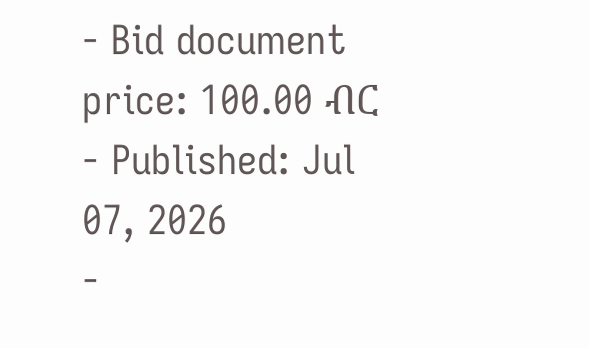- Bid document price: 100.00 ብር
- Published: Jul 07, 2026
-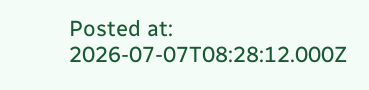Posted at: 2026-07-07T08:28:12.000Z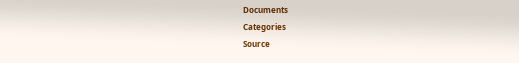Documents
Categories
Source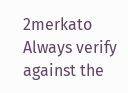2merkato
Always verify against the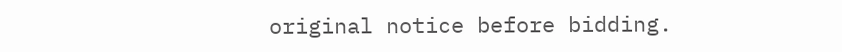original notice before bidding.